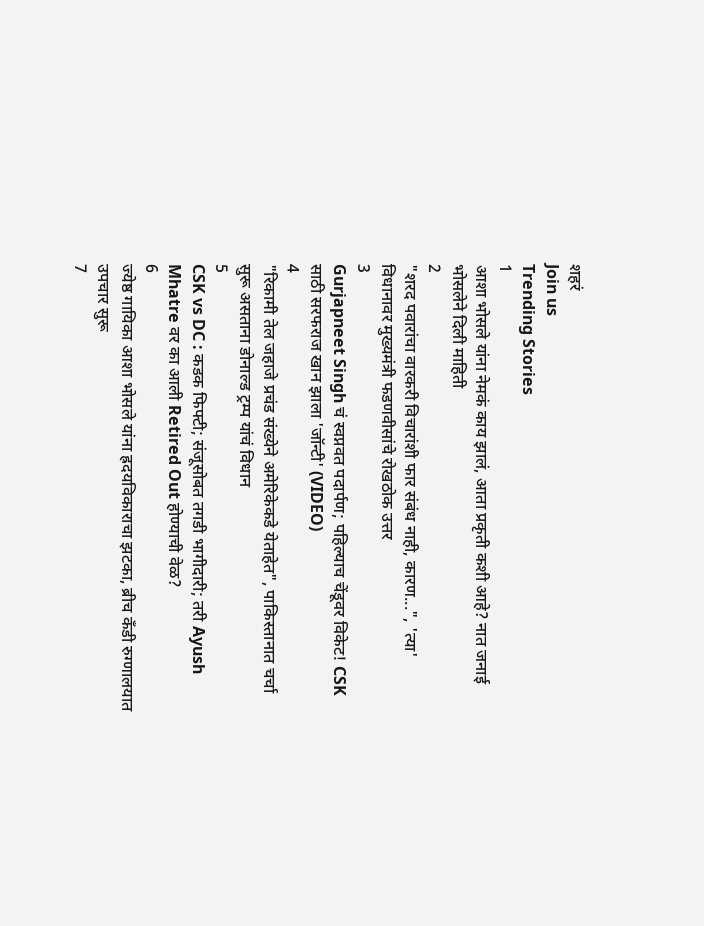शहरं
Join us
Trending Stories
1
आशा भोसले यांना नेमकं काय झालं, आता प्रकृती कशी आहे? नात जनाई भोसलेने दिली माहिती
2
"शरद पवारांचा वारकरी विचारांशी फार संबंध नाही, कारण...", 'त्या' विधानावर मुख्यमंत्री फडणवीसांचे रोखठोक उत्तर
3
Gurjapneet Singh चं स्वप्नवत पदार्पण; पहिल्याच चेंडूवर विकेट! CSK साठी सरफराज खान झाला 'जॉन्टी' (VIDEO)
4
"रिकामी तेल जहाजे प्रचंड संख्येने अमेरिकेकडे येताहेत", पाकिस्तानात चर्चा सुरू असताना डोनाल्ड ट्रम्प यांचं विधान
5
CSK vs DC : कडक फिफ्टी; संजूसोबत तगडी भागीदारी; तरी Ayush Mhatre वर का आली Retired Out होण्याची वेळ?
6
ज्येष्ठ गायिका आशा भोसले यांना ह्रदयविकाराचा झटका, ब्रीच कँडी रुग्णालयात उपचार सुरू
7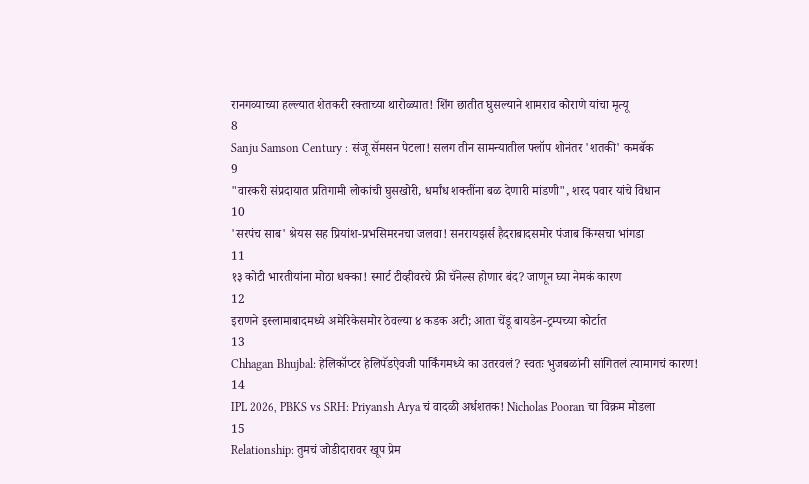रानगव्याच्या हल्ल्यात शेतकरी रक्ताच्या थारोळ्यात! शिंग छातीत घुसल्याने शामराव कोराणे यांचा मृत्यू
8
Sanju Samson Century : संजू सॅमसन पेटला! सलग तीन सामन्यातील फ्लॉप शोनंतर 'शतकी' कमबॅक
9
"वारकरी संप्रदायात प्रतिगामी लोकांची घुसखोरी, धर्मांध शक्तींना बळ देणारी मांडणी", शरद पवार यांचे विधान
10
'सरपंच साब' श्रेयस सह प्रियांश-प्रभसिमरनचा जलवा! सनरायझर्स हैदराबादसमोर पंजाब किंग्सचा भांगडा
11
१३ कोटी भारतीयांना मोठा धक्का! स्मार्ट टीव्हीवरचे फ्री चॅनेल्स होणार बंद? जाणून घ्या नेमकं कारण
12
इराणने इस्लामाबादमध्ये अमेरिकेसमोर ठेवल्या ४ कडक अटी; आता चेंडू बायडेन-ट्रम्पच्या कोर्टात
13
Chhagan Bhujbal: हेलिकॉप्टर हेलिपॅडऐवजी पार्किंगमध्ये का उतरवलं? स्वतः भुजबळांनी सांगितलं त्यामागचं कारण!
14
IPL 2026, PBKS vs SRH: Priyansh Arya चं वादळी अर्धशतक! Nicholas Pooran चा विक्रम मोडला
15
Relationship: तुमचं जोडीदारावर खूप प्रेम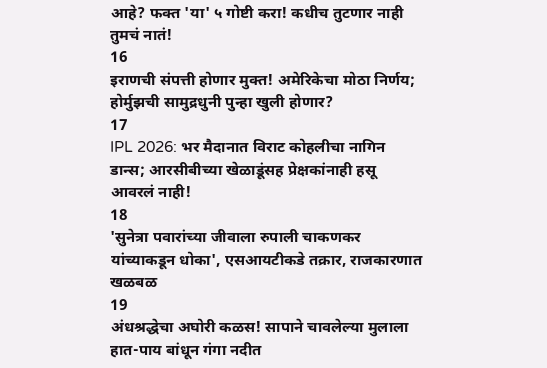आहे? फक्त 'या' ५ गोष्टी करा! कधीच तुटणार नाही तुमचं नातं!
16
इराणची संपत्ती होणार मुक्त! अमेरिकेचा मोठा निर्णय; होर्मुझची सामुद्रधुनी पुन्हा खुली होणार?
17
IPL 2026: भर मैदानात विराट कोहलीचा नागिन डान्स; आरसीबीच्या खेळाडूंसह प्रेक्षकांनाही हसू आवरलं नाही!
18
'सुनेत्रा पवारांच्या जीवाला रुपाली चाकणकर यांच्याकडून धोका', एसआयटीकडे तक्रार, राजकारणात खळबळ
19
अंधश्रद्धेचा अघोरी कळस! सापाने चावलेल्या मुलाला हात-पाय बांधून गंगा नदीत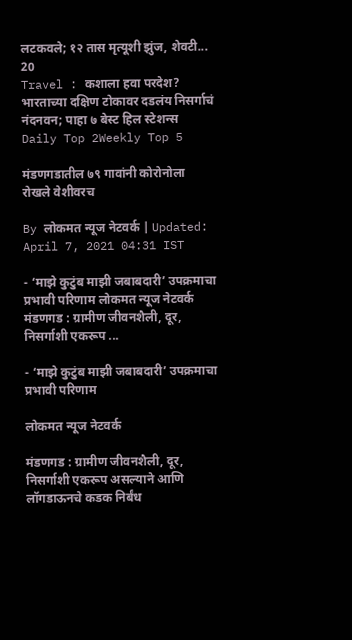लटकवले; १२ तास मृत्यूशी झुंज, शेवटी...
20
Travel : कशाला हवा परदेश? भारताच्या दक्षिण टोकावर दडलंय निसर्गाचं नंदनवन; पाहा ७ बेस्ट हिल स्टेशन्स
Daily Top 2Weekly Top 5

मंडणगडातील ७९ गावांनी कोरोनोला रोखले वेशीवरच

By लोकमत न्यूज नेटवर्क | Updated: April 7, 2021 04:31 IST

- ‘माझे कुटुंब माझी जबाबदारी’ उपक्रमाचा प्रभावी परिणाम लोकमत न्यूज नेटवर्क मंडणगड : ग्रामीण जीवनशैली, दूर, निसर्गाशी एकरूप ...

- ‘माझे कुटुंब माझी जबाबदारी’ उपक्रमाचा प्रभावी परिणाम

लोकमत न्यूज नेटवर्क

मंडणगड : ग्रामीण जीवनशैली, दूर, निसर्गाशी एकरूप असल्याने आणि लॉगडाऊनचे कडक निर्बंध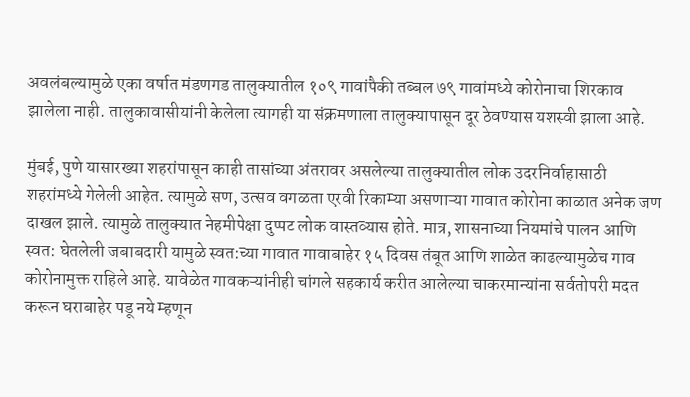अवलंबल्यामुळे एका वर्षात मंडणगड तालुक्यातील १०९ गावांपैकी तब्बल ७९ गावांमध्ये कोरोनाचा शिरकाव झालेला नाही. तालुकावासीयांनी केलेला त्यागही या संक्रमणाला तालुक्यापासून दूर ठेवण्यास यशस्वी झाला आहे.

मुंबई, पुणे यासारख्या शहरांपासून काही तासांच्या अंतरावर असलेल्या तालुक्यातील लोक उदरनिर्वाहासाठी शहरांमध्ये गेलेली आहेत. त्यामुळे सण, उत्सव वगळता एरवी रिकाम्या असणाऱ्या गावात कोरोना काळात अनेक जण दाखल झाले. त्यामुळे तालुक्यात नेहमीपेक्षा दुप्पट लोक वास्तव्यास होते. मात्र, शासनाच्या नियमांचे पालन आणि स्वत: घेतलेली जबाबदारी यामुळे स्वत:च्या गावात गावाबाहेर १५ दिवस तंबूत आणि शाळेत काढल्यामुळेच गाव कोरोनामुक्त राहिले आहे. यावेळेत गावकऱ्यांनीही चांगले सहकार्य करीत आलेल्या चाकरमान्यांना सर्वतोपरी मदत करून घराबाहेर पडू नये म्हणून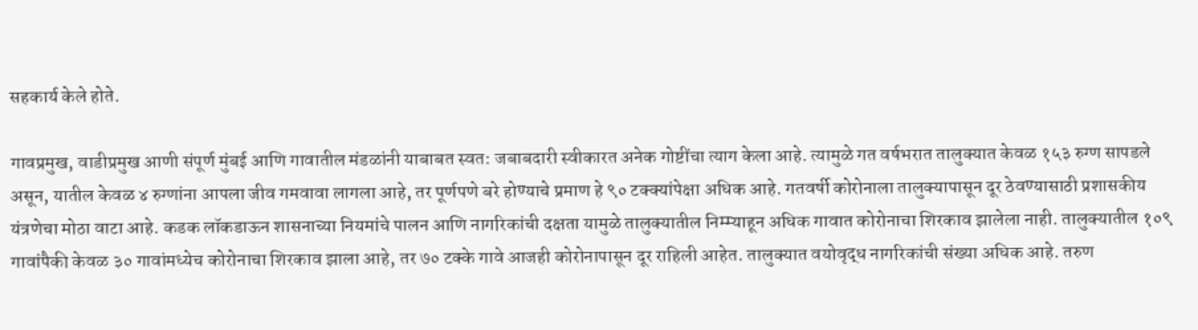सहकार्य केले होते.

गावप्रमुख, वाडीप्रमुख आणी संपूर्ण मुंबई आणि गावातील मंडळांनी याबाबत स्वत: जबाबदारी स्वीकारत अनेक गोष्टींचा त्याग केला आहे. त्यामुळे गत वर्षभरात तालुक्यात केवळ १५३ रुग्ण सापडले असून, यातील केवळ ४ रुग्णांना आपला जीव गमवावा लागला आहे, तर पूर्णपणे बरे होण्याचे प्रमाण हे ९० टक्क्यांपेक्षा अधिक आहे. गतवर्षी कोरोनाला तालुक्यापासून दूर ठेवण्यासाठी प्रशासकीय यंत्रणेचा मोठा वाटा आहे. कडक लॉकडाऊन शासनाच्या नियमांचे पालन आणि नागरिकांची दक्षता यामुळे तालुक्यातील निम्म्याहून अधिक गावात कोरोनाचा शिरकाव झालेला नाही. तालुक्यातील १०९ गावांपैकी केवळ ३० गावांमध्येच कोरोनाचा शिरकाव झाला आहे, तर ७० टक्के गावे आजही कोरोनापासून दूर राहिली आहेत. तालुक्यात वयोवृद्ध नागरिकांची संख्या अधिक आहे. तरुण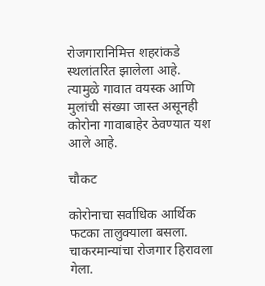रोजगारानिमित्त शहरांकडे स्थलांतरित झालेला आहे. त्यामुळे गावात वयस्क आणि मुलांची संख्या जास्त असूनही कोरोना गावाबाहेर ठेवण्यात यश आले आहे.

चौकट

कोरोनाचा सर्वाधिक आर्थिक फटका तालुक्याला बसला. चाकरमान्यांचा रोजगार हिरावला गेला.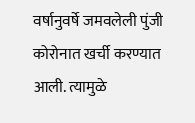वर्षानुवर्षे जमवलेली पुंजी कोरोनात खर्ची करण्यात आली. त्यामुळे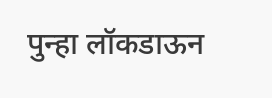पुन्हा लॉकडाऊन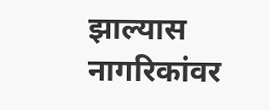झाल्यास नागरिकांवर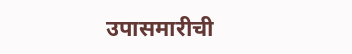उपासमारीची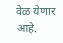वेळ येणार आहे.